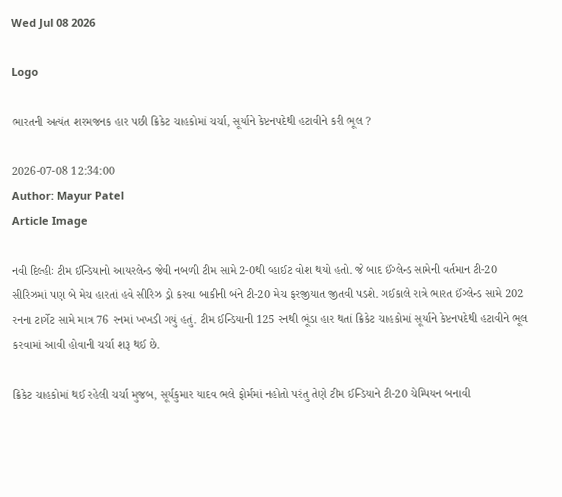Wed Jul 08 2026

Logo

ભારતની અત્યંત શરમજનક હાર પછી ક્રિકેટ ચાહકોમાં ચર્ચા, સૂર્યાને કેપ્ટનપદેથી હટાવીને કરી ભૂલ ?

2026-07-08 12:34:00
Author: Mayur Patel
Article Image

નવી દિલ્હીઃ ટીમ ઈન્ડિયાનો આયરલેન્ડ જેવી નબળી ટીમ સામે 2-0થી વ્હાઈટ વોશ થયો હતો. જે બાદ ઈંગ્લેન્ડ સામેની વર્તમાન ટી-20 સીરિઝમાં પણ બે મેચ હારતાં હવે સીરિઝ ડ્રો કરવા બાકીની બંને ટી-20 મેચ ફરજીયાત જીતવી પડશે. ગઈકાલે રાત્રે ભારત ઈંગ્લેન્ડ સામે 202 રનના ટાર્ગેટ સામે માત્ર 76 રનમાં ખખડી ગયું હતું. ટીમ ઈન્ડિયાની 125 રનથી ભૂંડા હાર થતાં ક્રિકેટ ચાહકોમાં સૂર્યાને કેપ્ટનપદેથી હટાવીને ભૂલ કરવામાં આવી હોવાની ચર્ચા શરૂ થઈ છે.

ક્રિકેટ ચાહકોમાં થઈ રહેલી ચર્ચા મુજબ, સૂર્યકુમાર યાદવ ભલે ફોર્મમાં નહોતો પરંતુ તેણે ટીમ ઈન્ડિયાને ટી-20 ચેમ્પિયન બનાવી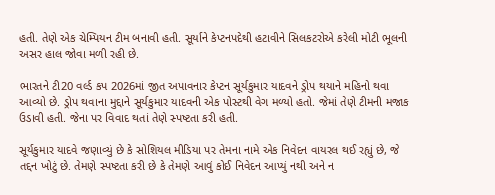હતી. તેણે એક ચેમ્પિયન ટીમ બનાવી હતી. સૂર્યાને કેપ્ટનપદેથી હટાવીને સિલકટરોએ કરેલી મોટી ભૂલની અસર હાલ જોવા મળી રહી છે.

ભારતને ટી20 વર્લ્ડ કપ 2026માં જીત અપાવનાર કેપ્ટન સૂર્યકુમાર યાદવને ડ્રોપ થયાને મહિનો થવા આવ્યો છે. ડ્રોપ થવાના મુદ્દાને સૂર્યકુમાર યાદવની એક પોસ્ટથી વેગ મળ્યો હતો. જેમાં તેણે ટીમની મજાક ઉડાવી હતી. જેના પર વિવાદ થતાં તેણે સ્પષ્ટતા કરી હતી.

સૂર્યકુમાર યાદવે જણાવ્યું છે કે સોશિયલ મીડિયા પર તેમના નામે એક નિવેદન વાયરલ થઈ રહ્યું છે, જે તદ્દન ખોટું છે. તેમણે સ્પષ્ટતા કરી છે કે તેમણે આવું કોઈ નિવેદન આપ્યું નથી અને ન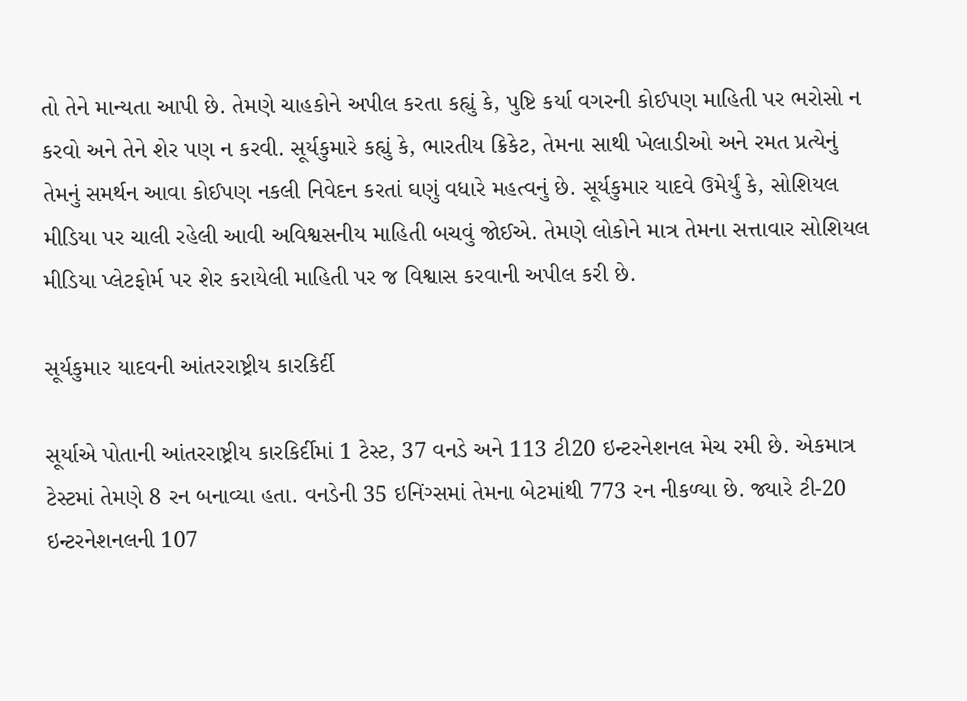તો તેને માન્યતા આપી છે. તેમણે ચાહકોને અપીલ કરતા કહ્યું કે, પુષ્ટિ કર્યા વગરની કોઈપણ માહિતી પર ભરોસો ન કરવો અને તેને શેર પણ ન કરવી. સૂર્યકુમારે કહ્યું કે, ભારતીય ક્રિકેટ, તેમના સાથી ખેલાડીઓ અને રમત પ્રત્યેનું તેમનું સમર્થન આવા કોઈપણ નકલી નિવેદન કરતાં ઘણું વધારે મહત્વનું છે. સૂર્યકુમાર યાદવે ઉમેર્યું કે, સોશિયલ મીડિયા પર ચાલી રહેલી આવી અવિશ્વસનીય માહિતી બચવું જોઈએ. તેમણે લોકોને માત્ર તેમના સત્તાવાર સોશિયલ મીડિયા પ્લેટફોર્મ પર શેર કરાયેલી માહિતી પર જ વિશ્વાસ કરવાની અપીલ કરી છે.

સૂર્યકુમાર યાદવની આંતરરાષ્ટ્રીય કારકિર્દી

સૂર્યાએ પોતાની આંતરરાષ્ટ્રીય કારકિર્દીમાં 1 ટેસ્ટ, 37 વનડે અને 113 ટી20 ઇન્ટરનેશનલ મેચ રમી છે. એકમાત્ર ટેસ્ટમાં તેમણે 8 રન બનાવ્યા હતા. વનડેની 35 ઇનિંગ્સમાં તેમના બેટમાંથી 773 રન નીકળ્યા છે. જ્યારે ટી-20 ઇન્ટરનેશનલની 107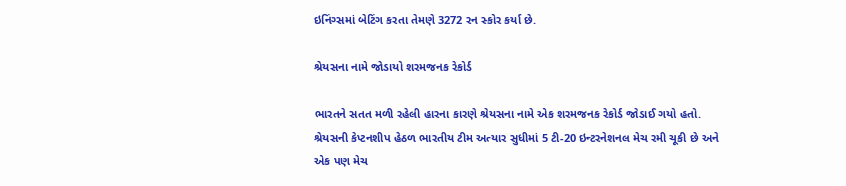ઇનિંગ્સમાં બેટિંગ કરતા તેમણે 3272 રન સ્કોર કર્યા છે.

શ્રેયસના નામે જોડાયો શરમજનક રેકોર્ડ

ભારતને સતત મળી રહેલી હારના કારણે શ્રેયસના નામે એક શરમજનક રેકોર્ડ જોડાઈ ગયો હતો. શ્રેયસની કેપ્ટનશીપ હેઠળ ભારતીય ટીમ અત્યાર સુધીમાં 5 ટી-20 ઇન્ટરનેશનલ મેચ રમી ચૂકી છે અને એક પણ મેચ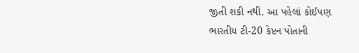જીતી શકી નથી. આ પહેલાં કોઈપણ ભારતીય ટી-20 કેપ્ટન પોતાની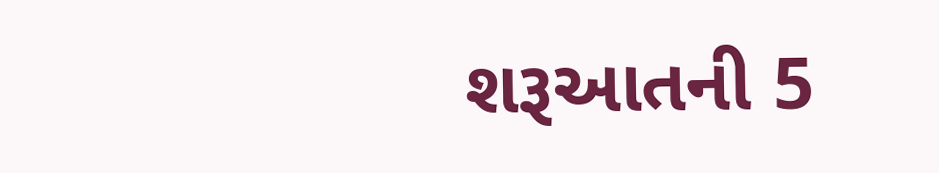શરૂઆતની 5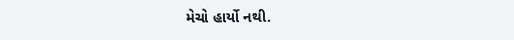મેચો હાર્યો નથી.